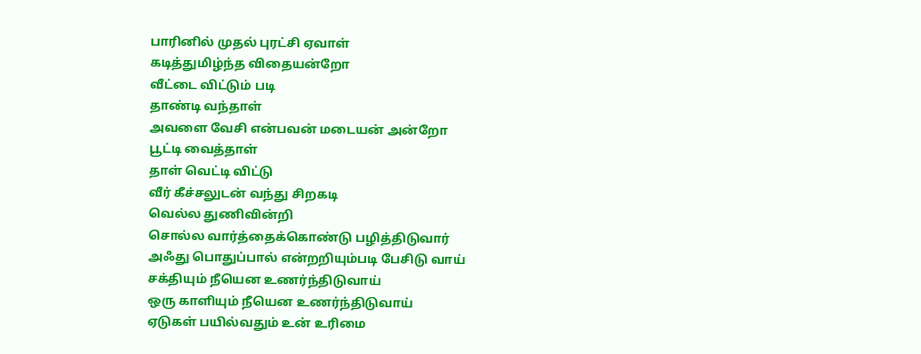பாரினில் முதல் புரட்சி ஏவாள்
கடித்துமிழ்ந்த விதையன்றோ
வீட்டை விட்டும் படி
தாண்டி வந்தாள்
அவளை வேசி என்பவன் மடையன் அன்றோ
பூட்டி வைத்தாள்
தாள் வெட்டி விட்டு
வீர் கீச்சலுடன் வந்து சிறகடி
வெல்ல துணிவின்றி
சொல்ல வார்த்தைக்கொண்டு பழித்திடுவார்
அஃது பொதுப்பால் என்றறியும்படி பேசிடு வாய்
சக்தியும் நீயென உணர்ந்திடுவாய்
ஒரு காளியும் நீயென உணர்ந்திடுவாய்
ஏடுகள் பயில்வதும் உன் உரிமை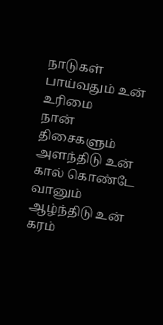நாடுகள் பாய்வதும் உன் உரிமை
நான் திசைகளும் அளந்திடு உன் கால் கொண்டே
வானும் ஆழ்ந்திடு உன் கரம்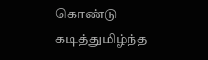கொண்டு
கடித்துமிழ்ந்த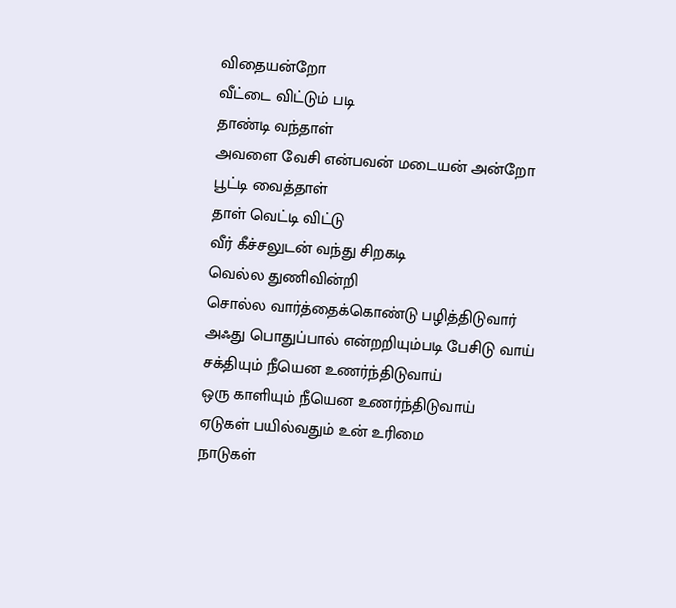விதையன்றோ
வீட்டை விட்டும் படி
தாண்டி வந்தாள்
அவளை வேசி என்பவன் மடையன் அன்றோ
பூட்டி வைத்தாள்
தாள் வெட்டி விட்டு
வீர் கீச்சலுடன் வந்து சிறகடி
வெல்ல துணிவின்றி
சொல்ல வார்த்தைக்கொண்டு பழித்திடுவார்
அஃது பொதுப்பால் என்றறியும்படி பேசிடு வாய்
சக்தியும் நீயென உணர்ந்திடுவாய்
ஒரு காளியும் நீயென உணர்ந்திடுவாய்
ஏடுகள் பயில்வதும் உன் உரிமை
நாடுகள்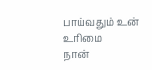பாய்வதும் உன் உரிமை
நான்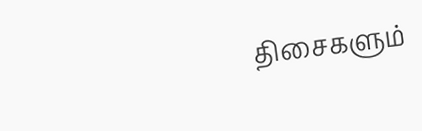திசைகளும்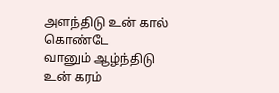அளந்திடு உன் கால் கொண்டே
வானும் ஆழ்ந்திடு உன் கரம்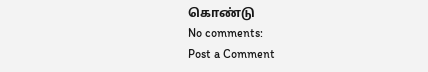கொண்டு
No comments:
Post a Comment